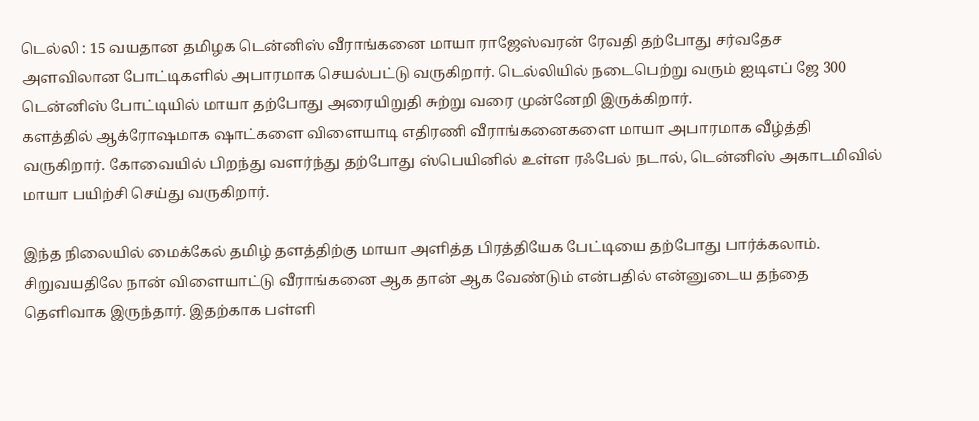டெல்லி : 15 வயதான தமிழக டென்னிஸ் வீராங்கனை மாயா ராஜேஸ்வரன் ரேவதி தற்போது சர்வதேச அளவிலான போட்டிகளில் அபாரமாக செயல்பட்டு வருகிறார். டெல்லியில் நடைபெற்று வரும் ஐடிஎப் ஜே 300 டென்னிஸ் போட்டியில் மாயா தற்போது அரையிறுதி சுற்று வரை முன்னேறி இருக்கிறார்.
களத்தில் ஆக்ரோஷமாக ஷாட்களை விளையாடி எதிரணி வீராங்கனைகளை மாயா அபாரமாக வீழ்த்தி வருகிறார். கோவையில் பிறந்து வளர்ந்து தற்போது ஸ்பெயினில் உள்ள ரஃபேல் நடால், டென்னிஸ் அகாடமிவில் மாயா பயிற்சி செய்து வருகிறார்.

இந்த நிலையில் மைக்கேல் தமிழ் தளத்திற்கு மாயா அளித்த பிரத்தியேக பேட்டியை தற்போது பார்க்கலாம். சிறுவயதிலே நான் விளையாட்டு வீராங்கனை ஆக தான் ஆக வேண்டும் என்பதில் என்னுடைய தந்தை தெளிவாக இருந்தார். இதற்காக பள்ளி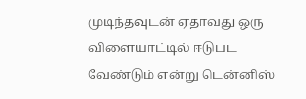முடிந்தவுடன் ஏதாவது ஒரு விளையாட்டில் ஈடுபட வேண்டும் என்று டென்னிஸ்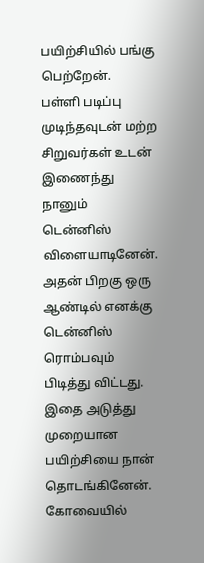பயிற்சியில் பங்கு பெற்றேன்.
பள்ளி படிப்பு முடிந்தவுடன் மற்ற சிறுவர்கள் உடன் இணைந்து நானும் டென்னிஸ் விளையாடினேன். அதன் பிறகு ஒரு ஆண்டில் எனக்கு டென்னிஸ் ரொம்பவும் பிடித்து விட்டது. இதை அடுத்து முறையான பயிற்சியை நான் தொடங்கினேன். கோவையில்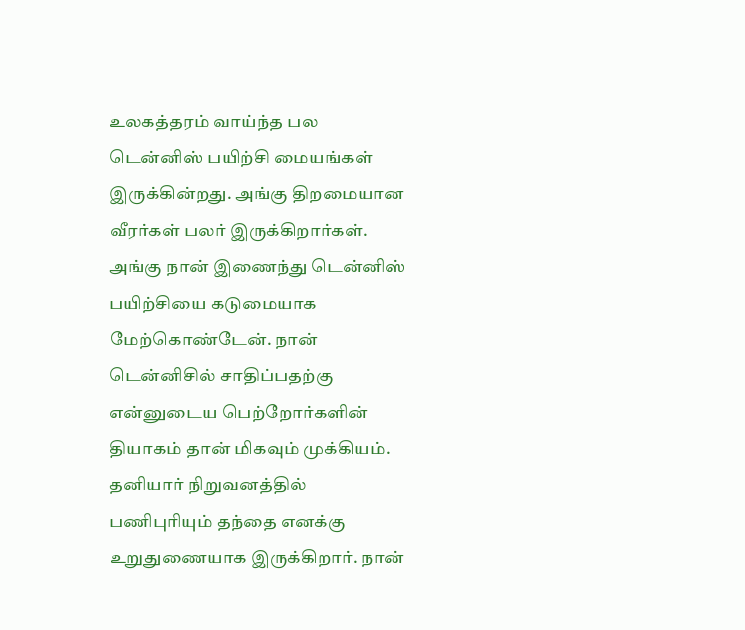உலகத்தரம் வாய்ந்த பல டென்னிஸ் பயிற்சி மையங்கள் இருக்கின்றது. அங்கு திறமையான வீரர்கள் பலர் இருக்கிறார்கள்.
அங்கு நான் இணைந்து டென்னிஸ் பயிற்சியை கடுமையாக மேற்கொண்டேன். நான் டென்னிசில் சாதிப்பதற்கு என்னுடைய பெற்றோர்களின் தியாகம் தான் மிகவும் முக்கியம். தனியார் நிறுவனத்தில் பணிபுரியும் தந்தை எனக்கு உறுதுணையாக இருக்கிறார். நான்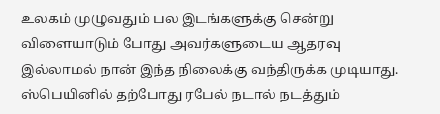உலகம் முழுவதும் பல இடங்களுக்கு சென்று விளையாடும் போது அவர்களுடைய ஆதரவு இல்லாமல் நான் இந்த நிலைக்கு வந்திருக்க முடியாது.
ஸ்பெயினில் தற்போது ரபேல் நடால் நடத்தும்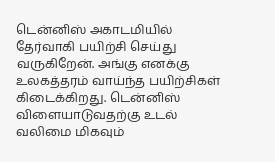டென்னிஸ் அகாடமியில் தேர்வாகி பயிற்சி செய்து வருகிறேன். அங்கு எனக்கு உலகத்தரம் வாய்ந்த பயிற்சிகள் கிடைக்கிறது. டென்னிஸ் விளையாடுவதற்கு உடல் வலிமை மிகவும்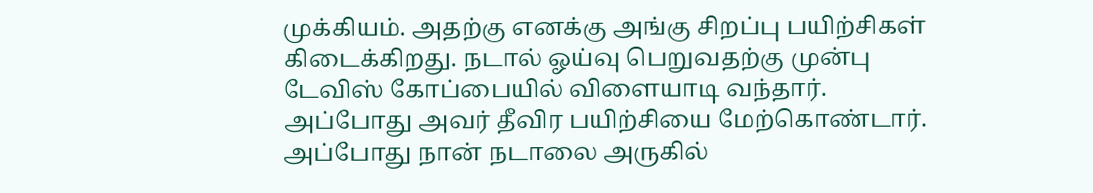முக்கியம். அதற்கு எனக்கு அங்கு சிறப்பு பயிற்சிகள் கிடைக்கிறது. நடால் ஓய்வு பெறுவதற்கு முன்பு டேவிஸ் கோப்பையில் விளையாடி வந்தார். அப்போது அவர் தீவிர பயிற்சியை மேற்கொண்டார்.
அப்போது நான் நடாலை அருகில்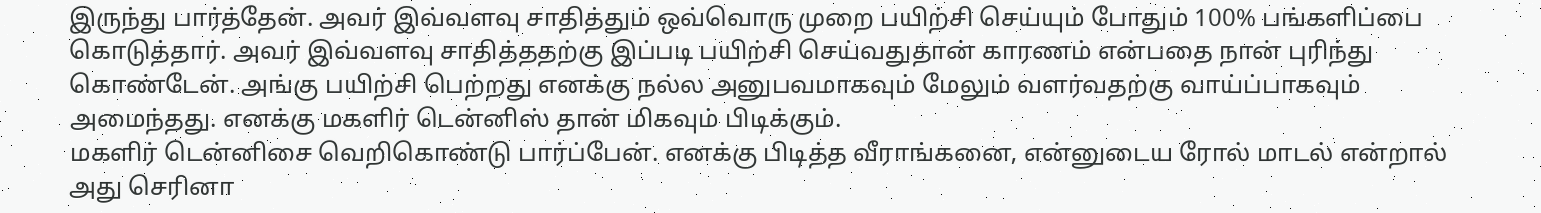இருந்து பார்த்தேன். அவர் இவ்வளவு சாதித்தும் ஒவ்வொரு முறை பயிற்சி செய்யும் போதும் 100% பங்களிப்பை கொடுத்தார். அவர் இவ்வளவு சாதித்ததற்கு இப்படி பயிற்சி செய்வதுதான் காரணம் என்பதை நான் புரிந்து கொண்டேன். அங்கு பயிற்சி பெற்றது எனக்கு நல்ல அனுபவமாகவும் மேலும் வளர்வதற்கு வாய்ப்பாகவும் அமைந்தது. எனக்கு மகளிர் டென்னிஸ் தான் மிகவும் பிடிக்கும்.
மகளிர் டென்னிசை வெறிகொண்டு பார்ப்பேன். எனக்கு பிடித்த வீராங்கனை, என்னுடைய ரோல் மாடல் என்றால் அது செரினா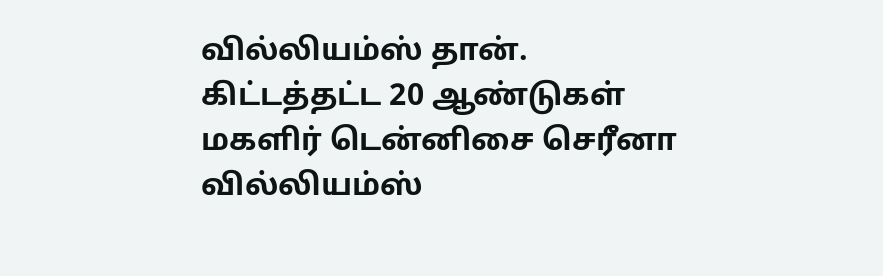வில்லியம்ஸ் தான். கிட்டத்தட்ட 20 ஆண்டுகள் மகளிர் டென்னிசை செரீனா வில்லியம்ஸ்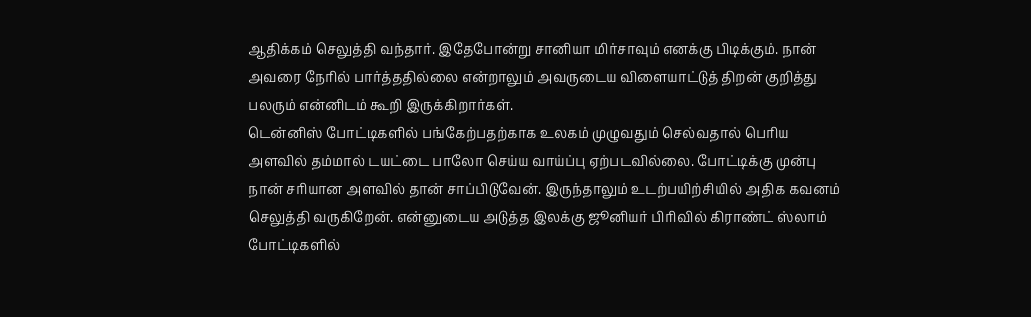ஆதிக்கம் செலுத்தி வந்தார். இதேபோன்று சானியா மிர்சாவும் எனக்கு பிடிக்கும். நான் அவரை நேரில் பார்த்ததில்லை என்றாலும் அவருடைய விளையாட்டுத் திறன் குறித்து பலரும் என்னிடம் கூறி இருக்கிறார்கள்.
டென்னிஸ் போட்டிகளில் பங்கேற்பதற்காக உலகம் முழுவதும் செல்வதால் பெரிய அளவில் தம்மால் டயட்டை பாலோ செய்ய வாய்ப்பு ஏற்படவில்லை. போட்டிக்கு முன்பு நான் சரியான அளவில் தான் சாப்பிடுவேன். இருந்தாலும் உடற்பயிற்சியில் அதிக கவனம் செலுத்தி வருகிறேன். என்னுடைய அடுத்த இலக்கு ஜூனியர் பிரிவில் கிராண்ட் ஸ்லாம் போட்டிகளில்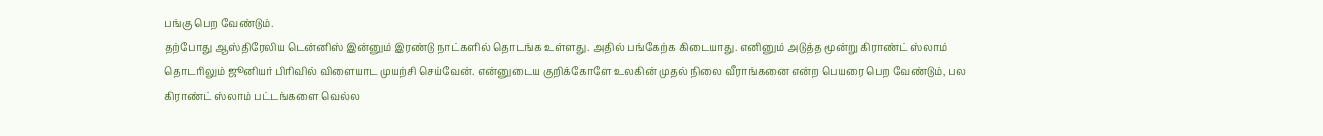பங்கு பெற வேண்டும்.
தற்போது ஆஸ்திரேலிய டென்னிஸ் இன்னும் இரண்டு நாட்களில் தொடங்க உள்ளது. அதில் பங்கேற்க கிடையாது. எனினும் அடுத்த மூன்று கிராண்ட் ஸ்லாம் தொடரிலும் ஜூனியர் பிரிவில் விளையாட முயற்சி செய்வேன். என்னுடைய குறிக்கோளே உலகின் முதல் நிலை வீராங்கனை என்ற பெயரை பெற வேண்டும், பல கிராண்ட் ஸ்லாம் பட்டங்களை வெல்ல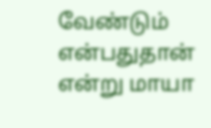வேண்டும் என்பதுதான் என்று மாயா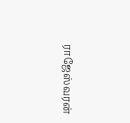ராஜேஸ்வரன்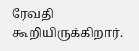ரேவதி கூறியிருக்கிறார்.